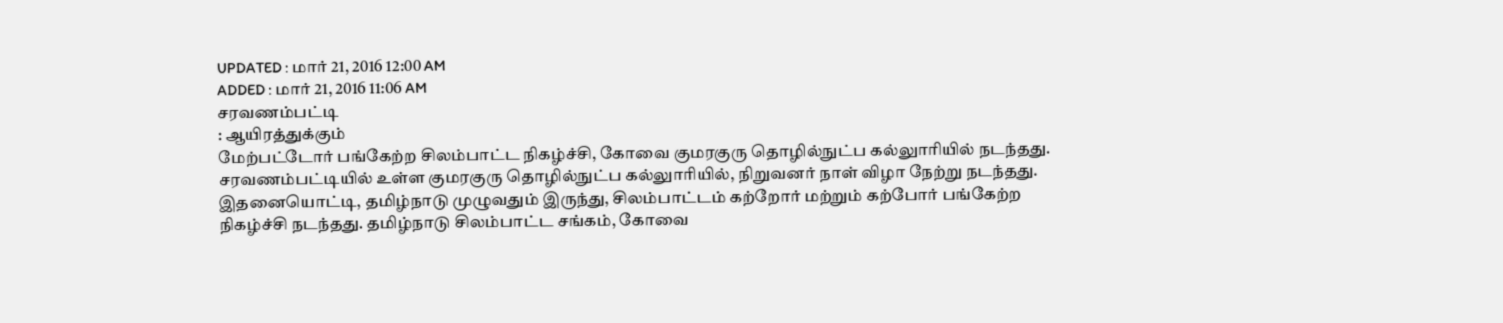UPDATED : மார் 21, 2016 12:00 AM
ADDED : மார் 21, 2016 11:06 AM
சரவணம்பட்டி
: ஆயிரத்துக்கும்
மேற்பட்டோர் பங்கேற்ற சிலம்பாட்ட நிகழ்ச்சி, கோவை குமரகுரு தொழில்நுட்ப கல்லுாரியில் நடந்தது.
சரவணம்பட்டியில் உள்ள குமரகுரு தொழில்நுட்ப கல்லுாரியில், நிறுவனர் நாள் விழா நேற்று நடந்தது. இதனையொட்டி, தமிழ்நாடு முழுவதும் இருந்து, சிலம்பாட்டம் கற்றோர் மற்றும் கற்போர் பங்கேற்ற நிகழ்ச்சி நடந்தது. தமிழ்நாடு சிலம்பாட்ட சங்கம், கோவை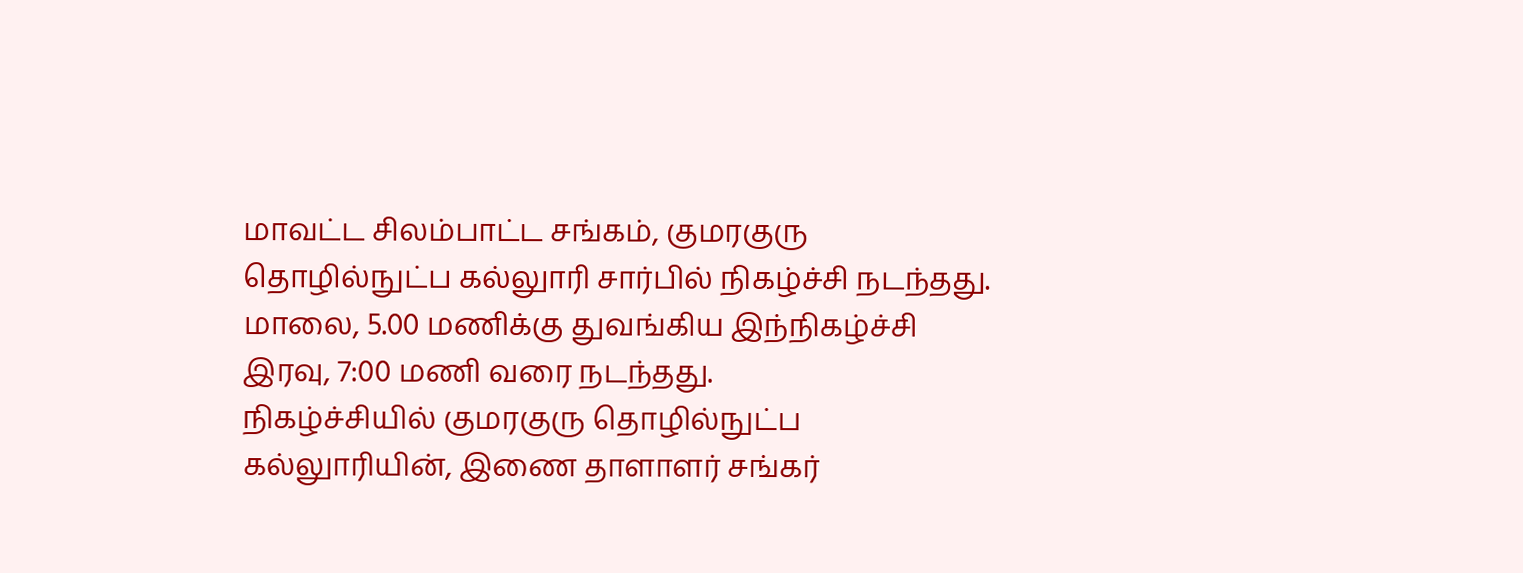மாவட்ட சிலம்பாட்ட சங்கம், குமரகுரு தொழில்நுட்ப கல்லுாரி சார்பில் நிகழ்ச்சி நடந்தது. மாலை, 5.00 மணிக்கு துவங்கிய இந்நிகழ்ச்சி இரவு, 7:00 மணி வரை நடந்தது.
நிகழ்ச்சியில் குமரகுரு தொழில்நுட்ப கல்லுாரியின், இணை தாளாளர் சங்கர்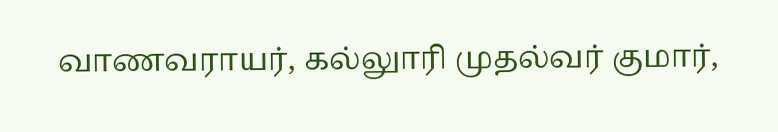வாணவராயர், கல்லுாரி முதல்வர் குமார்,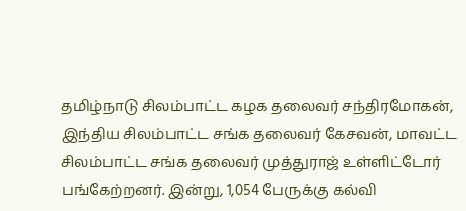தமிழ்நாடு சிலம்பாட்ட கழக தலைவர் சந்திரமோகன், இந்திய சிலம்பாட்ட சங்க தலைவர் கேசவன், மாவட்ட சிலம்பாட்ட சங்க தலைவர் முத்துராஜ் உள்ளிட்டோர் பங்கேற்றனர். இன்று, 1,054 பேருக்கு கல்வி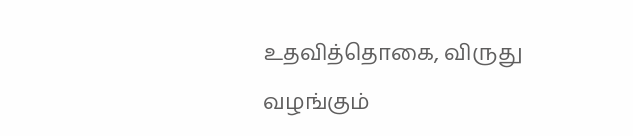உதவித்தொகை, விருது வழங்கும்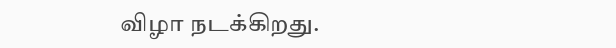விழா நடக்கிறது.